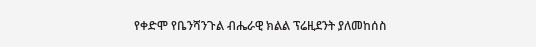የቀድሞ የቤንሻንጉል ብሔራዊ ክልል ፕሬዚደንት ያለመከሰስ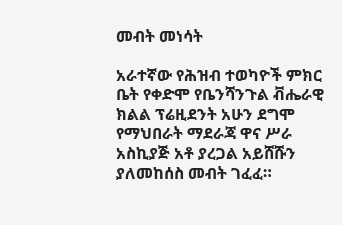መብት መነሳት

አራተኛው የሕዝብ ተወካዮች ምክር ቤት የቀድሞ የቤንሻንጉል ቭሔራዊ ክልል ፕሬዚደንት አሁን ደግሞ የማህበራት ማደራጃ ዋና ሥራ አስኪያጅ አቶ ያረጋል አይሸሹን ያለመከሰስ መብት ገፈፈ።